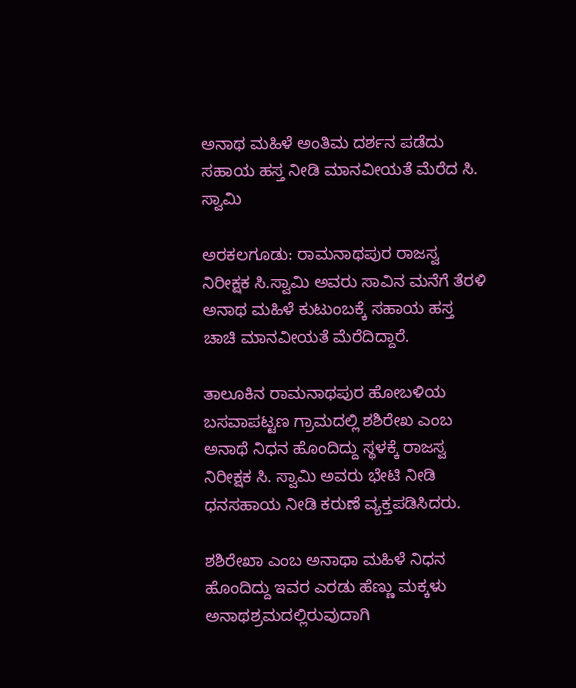ಅನಾಥ ಮಹಿಳೆ ಅಂತಿಮ ದರ್ಶನ ಪಡೆದು ಸಹಾಯ ಹಸ್ತ ನೀಡಿ ಮಾನವೀಯತೆ ಮೆರೆದ ಸಿ. ಸ್ವಾಮಿ

ಅರಕಲಗೂಡು: ರಾಮನಾಥಪುರ ರಾಜಸ್ವ ನಿರೀಕ್ಷಕ‌ ಸಿ.ಸ್ವಾಮಿ ಅವರು ಸಾವಿನ ಮನೆಗೆ ತೆರಳಿ ಅನಾಥ ಮಹಿಳೆ ಕುಟುಂಬಕ್ಕೆ ಸಹಾಯ ಹಸ್ತ ಚಾಚಿ ಮಾನವೀಯತೆ ಮೆರೆದಿದ್ದಾರೆ.

ತಾಲೂಕಿನ ರಾಮನಾಥಪುರ ಹೋಬಳಿಯ ಬಸವಾಪಟ್ಟಣ ಗ್ರಾಮದಲ್ಲಿ ಶಶಿರೇಖ ಎಂಬ ಅನಾಥೆ ನಿಧನ ಹೊಂದಿದ್ದು ಸ್ಥಳಕ್ಕೆ ರಾಜಸ್ವ ನಿರೀಕ್ಷಕ ಸಿ. ಸ್ವಾಮಿ ಅವರು ಭೇಟಿ ನೀಡಿ ಧನಸಹಾಯ ನೀಡಿ ಕರುಣೆ ವ್ಯಕ್ತಪಡಿಸಿದರು.

ಶಶಿರೇಖಾ ಎಂಬ ಅನಾಥಾ ಮಹಿಳೆ ನಿಧನ ಹೊಂದಿದ್ದು ಇವರ ಎರಡು ಹೆಣ್ಣು ಮಕ್ಕಳು ಅನಾಥಶ್ರಮದಲ್ಲಿರುವುದಾಗಿ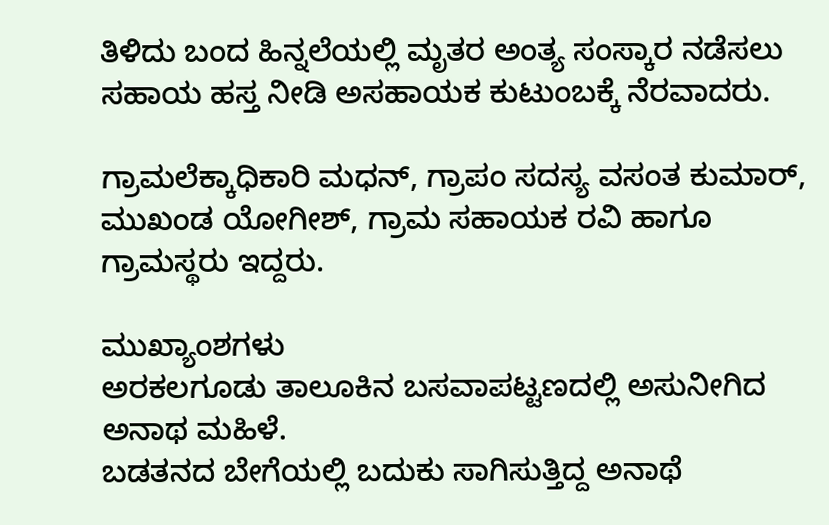ತಿಳಿದು ಬಂದ ಹಿನ್ನಲೆಯಲ್ಲಿ ಮೃತರ ಅಂತ್ಯ ಸಂಸ್ಕಾರ ನಡೆಸಲು ಸಹಾಯ ಹಸ್ತ ನೀಡಿ ಅಸಹಾಯಕ ಕುಟುಂಬಕ್ಕೆ ನೆರವಾದರು.

ಗ್ರಾಮಲೆಕ್ಕಾಧಿಕಾರಿ ಮಧನ್, ಗ್ರಾಪಂ ಸದಸ್ಯ ವಸಂತ ಕುಮಾರ್, ಮುಖಂಡ ಯೋಗೀಶ್, ಗ್ರಾಮ ಸಹಾಯಕ ರವಿ ಹಾಗೂ ಗ್ರಾಮಸ್ಥರು ಇದ್ದರು.

ಮುಖ್ಯಾಂಶಗಳು
ಅರಕಲಗೂಡು ತಾಲೂಕಿನ ಬಸವಾಪಟ್ಟಣದಲ್ಲಿ ಅಸುನೀಗಿದ ಅನಾಥ ಮಹಿಳೆ.
ಬಡತನದ ಬೇಗೆಯಲ್ಲಿ ಬದುಕು ಸಾಗಿಸುತ್ತಿದ್ದ ಅನಾಥೆ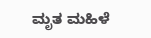ಮೃತ ಮಹಿಳೆ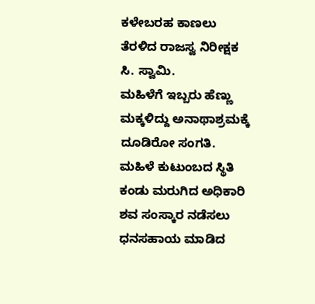ಕಳೇಬರಹ ಕಾಣಲು ತೆರಳಿದ ರಾಜಸ್ವ ನಿರೀಕ್ಷಕ ಸಿ. ಸ್ವಾಮಿ.
ಮಹಿಳೆಗೆ ಇಬ್ಬರು ಹೆಣ್ಣು ಮಕ್ಕಳಿದ್ದು ಅನಾಥಾಶ್ರಮಕ್ಕೆ ದೂಡಿರೋ ಸಂಗತಿ.
ಮಹಿಳೆ ಕುಟುಂಬದ ಸ್ಥಿತಿ ಕಂಡು ಮರುಗಿದ ಅಧಿಕಾರಿ
ಶವ ಸಂಸ್ಕಾರ ನಡೆಸಲು ಧನ‌ಸಹಾಯ ಮಾಡಿದ‌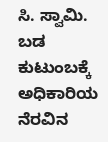ಸಿ. ಸ್ವಾಮಿ.
ಬಡ ಕುಟುಂಬಕ್ಕೆ ಅಧಿಕಾರಿಯ ನೆರವಿನ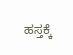ಹಸ್ತಕ್ಕೆ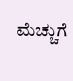ಮೆಚ್ಚುಗೆ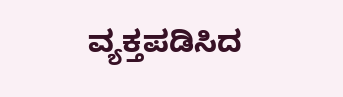ವ್ಯಕ್ತಪಡಿಸಿದ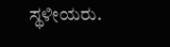ಸ್ಥಳೀಯರು.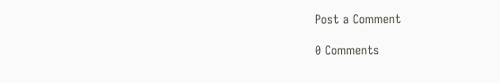Post a Comment

0 Comments